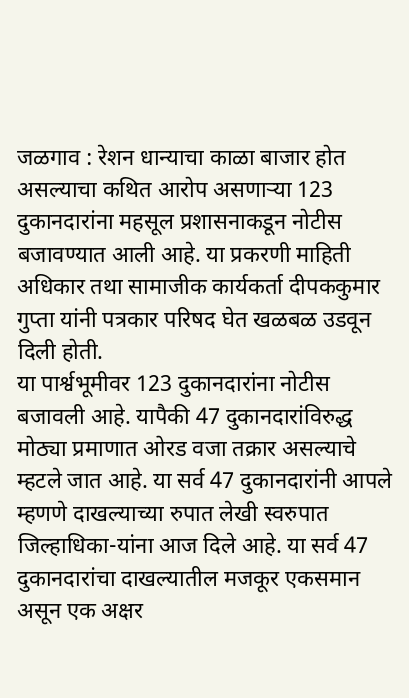जळगाव : रेशन धान्याचा काळा बाजार होत असल्याचा कथित आरोप असणाऱ्या 123 दुकानदारांना महसूल प्रशासनाकडून नोटीस बजावण्यात आली आहे. या प्रकरणी माहिती अधिकार तथा सामाजीक कार्यकर्ता दीपककुमार गुप्ता यांनी पत्रकार परिषद घेत खळबळ उडवून दिली होती.
या पार्श्वभूमीवर 123 दुकानदारांना नोटीस बजावली आहे. यापैकी 47 दुकानदारांविरुद्ध मोठ्या प्रमाणात ओरड वजा तक्रार असल्याचे म्हटले जात आहे. या सर्व 47 दुकानदारांनी आपले म्हणणे दाखल्याच्या रुपात लेखी स्वरुपात जिल्हाधिका-यांना आज दिले आहे. या सर्व 47 दुकानदारांचा दाखल्यातील मजकूर एकसमान असून एक अक्षर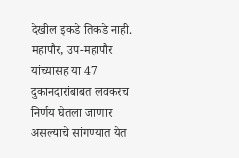देखील इकडे तिकडे नाही. महापौर, उप-महापौर यांच्यासह या 47 दुकानदारांबाबत लवकरच निर्णय घेतला जाणार असल्याचे सांगण्यात येत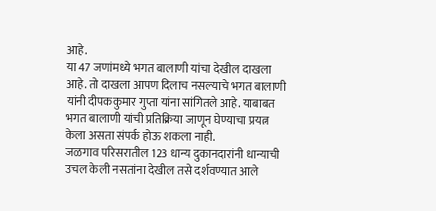आहे.
या 47 जणांमध्ये भगत बालाणी यांचा देखील दाखला आहे. तो दाखला आपण दिलाच नसल्याचे भगत बालाणी यांनी दीपककुमार गुप्ता यांना सांगितले आहे. याबाबत भगत बालाणी यांची प्रतिक्रिया जाणून घेण्याचा प्रयत्न केला असता संपर्क होऊ शकला नाही.
जळगाव परिसरातील 123 धान्य दुकानदारांनी धान्याची उचल केली नसतांना देखील तसे दर्शवण्यात आले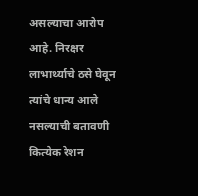असल्याचा आरोप आहे. निरक्षर लाभार्थ्याचे ठसे घेवून त्यांचे धान्य आले नसल्याची बतावणी कित्येक रेशन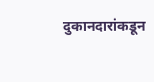दुकानदारांकडून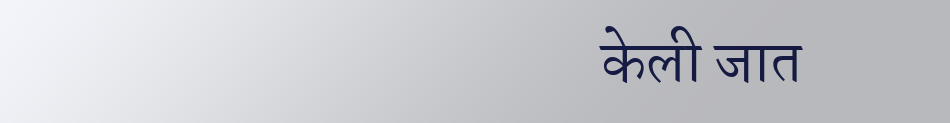केली जात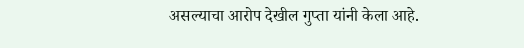असल्याचा आरोप देखील गुप्ता यांनी केला आहे.